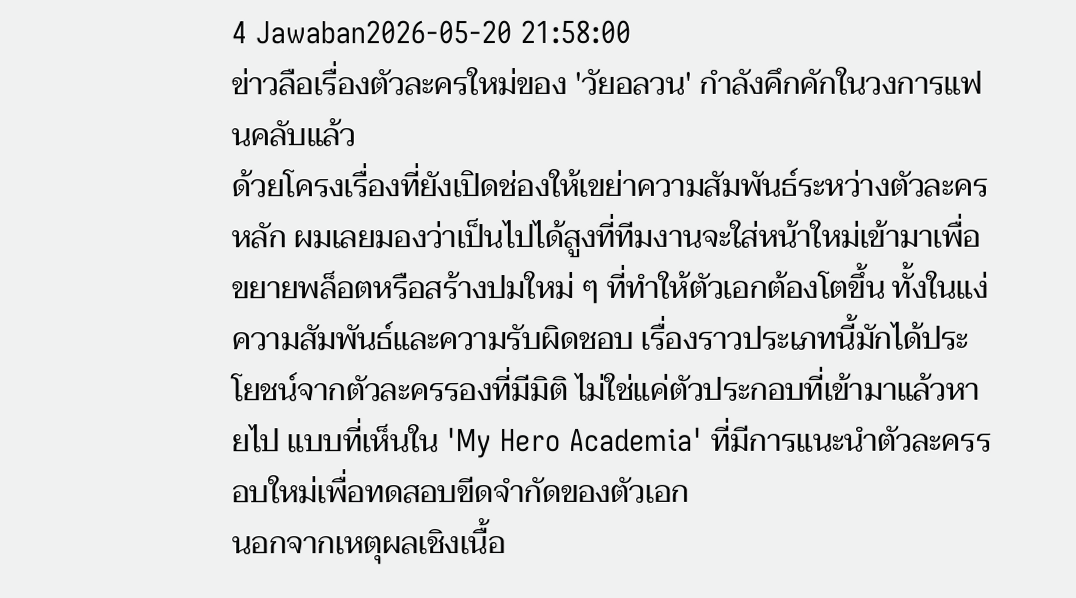4 Jawaban2026-05-20 21:58:00
ข่าวลือเรื่องตัวละครใหม่ของ 'วัยอลวน' กำลังคึกคักในวงการแฟนคลับแล้ว
ด้วยโครงเรื่องที่ยังเปิดช่องให้เขย่าความสัมพันธ์ระหว่างตัวละครหลัก ผมเลยมองว่าเป็นไปได้สูงที่ทีมงานจะใส่หน้าใหม่เข้ามาเพื่อขยายพล็อตหรือสร้างปมใหม่ ๆ ที่ทำให้ตัวเอกต้องโตขึ้น ทั้งในแง่ความสัมพันธ์และความรับผิดชอบ เรื่องราวประเภทนี้มักได้ประโยชน์จากตัวละครรองที่มีมิติ ไม่ใช่แค่ตัวประกอบที่เข้ามาแล้วหายไป แบบที่เห็นใน 'My Hero Academia' ที่มีการแนะนำตัวละครรอบใหม่เพื่อทดสอบขีดจำกัดของตัวเอก
นอกจากเหตุผลเชิงเนื้อ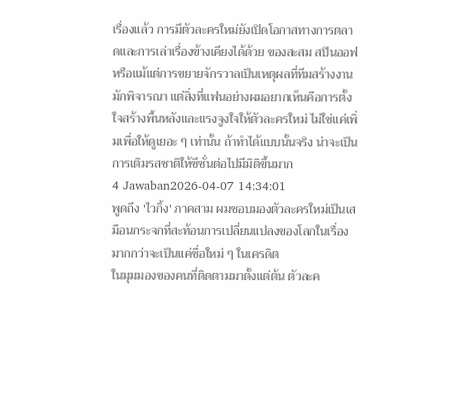เรื่องแล้ว การมีตัวละครใหม่ยังเปิดโอกาสทางการตลาดและการเล่าเรื่องข้างเคียงได้ด้วย ของสะสม สปินออฟ หรือแม้แต่การขยายจักรวาลเป็นเหตุผลที่ทีมสร้างงานมักพิจารณา แต่สิ่งที่แฟนอย่างผมอยากเห็นคือการตั้งใจสร้างพื้นหลังและแรงจูงใจให้ตัวละครใหม่ ไม่ใช่แค่เพิ่มเพื่อให้ดูเยอะ ๆ เท่านั้น ถ้าทำได้แบบนั้นจริง น่าจะเป็นการเติมรสชาติให้ซีซั่นต่อไปมีมิติขึ้นมาก
4 Jawaban2026-04-07 14:34:01
พูดถึง 'ไวกิ้ง' ภาคสาม ผมชอบมองตัวละครใหม่เป็นเสมือนกระจกที่สะท้อนการเปลี่ยนแปลงของโลกในเรื่องมากกว่าจะเป็นแค่ชื่อใหม่ ๆ ในเครดิต
ในมุมมองของคนที่ติดตามมาตั้งแต่ต้น ตัวละค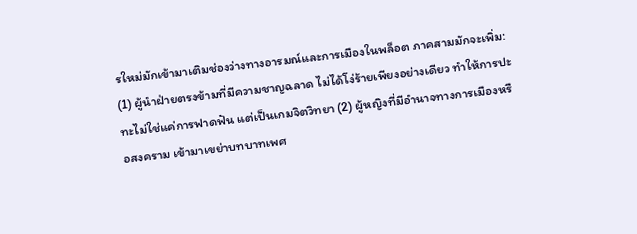รใหม่มักเข้ามาเติมช่องว่างทางอารมณ์และการเมืองในพล็อต ภาคสามมักจะเพิ่ม: (1) ผู้นำฝ่ายตรงข้ามที่มีความชาญฉลาด ไม่ได้โง่ร้ายเพียงอย่างเดียว ทำให้การปะทะไม่ใช่แค่การฟาดฟัน แต่เป็นเกมจิตวิทยา (2) ผู้หญิงที่มีอำนาจทางการเมืองหรือสงคราม เข้ามาเขย่าบทบาทเพศ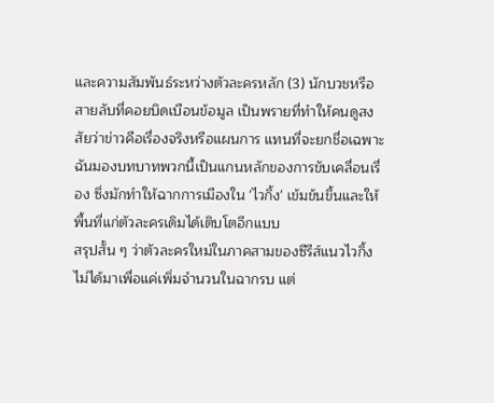และความสัมพันธ์ระหว่างตัวละครหลัก (3) นักบวชหรือสายลับที่คอยบิดเบือนข้อมูล เป็นพรายที่ทำให้คนดูสงสัยว่าข่าวคือเรื่องจริงหรือแผนการ แทนที่จะยกชื่อเฉพาะ ฉันมองบทบาทพวกนี้เป็นแกนหลักของการขับเคลื่อนเรื่อง ซึ่งมักทำให้ฉากการเมืองใน 'ไวกิ้ง' เข้มข้นขึ้นและให้พื้นที่แก่ตัวละครเดิมได้เติบโตอีกแบบ
สรุปสั้น ๆ ว่าตัวละครใหม่ในภาคสามของซีรีส์แนวไวกิ้งไม่ได้มาเพื่อแค่เพิ่มจำนวนในฉากรบ แต่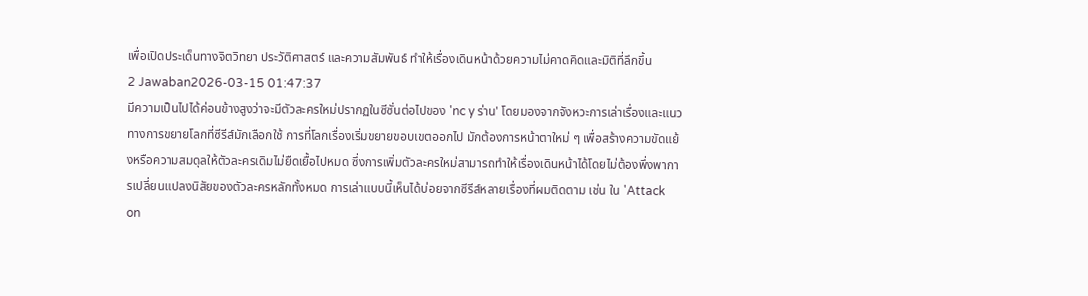เพื่อเปิดประเด็นทางจิตวิทยา ประวัติศาสตร์ และความสัมพันธ์ ทำให้เรื่องเดินหน้าด้วยความไม่คาดคิดและมิติที่ลึกขึ้น
2 Jawaban2026-03-15 01:47:37
มีความเป็นไปได้ค่อนข้างสูงว่าจะมีตัวละครใหม่ปรากฏในซีซั่นต่อไปของ 'nc y ร่าน' โดยมองจากจังหวะการเล่าเรื่องและแนวทางการขยายโลกที่ซีรีส์มักเลือกใช้ การที่โลกเรื่องเริ่มขยายขอบเขตออกไป มักต้องการหน้าตาใหม่ ๆ เพื่อสร้างความขัดแย้งหรือความสมดุลให้ตัวละครเดิมไม่ยืดเยื้อไปหมด ซึ่งการเพิ่มตัวละครใหม่สามารถทำให้เรื่องเดินหน้าได้โดยไม่ต้องพึ่งพาการเปลี่ยนแปลงนิสัยของตัวละครหลักทั้งหมด การเล่าแบบนี้เห็นได้บ่อยจากซีรีส์หลายเรื่องที่ผมติดตาม เช่น ใน 'Attack on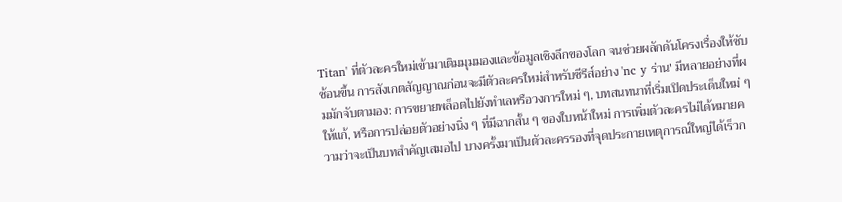Titan' ที่ตัวละครใหม่เข้ามาเติมมุมมองและข้อมูลเชิงลึกของโลก จนช่วยผลักดันโครงเรื่องให้ซับซ้อนขึ้น การสังเกตสัญญาณก่อนจะมีตัวละครใหม่สำหรับซีรีส์อย่าง 'nc y ร่าน' มีหลายอย่างที่ผมมักจับตามอง: การขยายพล็อตไปยังทำเลหรือวงการใหม่ ๆ, บทสนทนาที่เริ่มเปิดประเด็นใหม่ ๆ ให้แก้, หรือการปล่อยตัวอย่างนิ่ง ๆ ที่มีฉากสั้น ๆ ของใบหน้าใหม่ การเพิ่มตัวละครไม่ได้หมายความว่าจะเป็นบทสำคัญเสมอไป บางครั้งมาเป็นตัวละครรองที่จุดประกายเหตุการณ์ใหญ่ได้เร็วก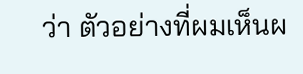ว่า ตัวอย่างที่ผมเห็นผ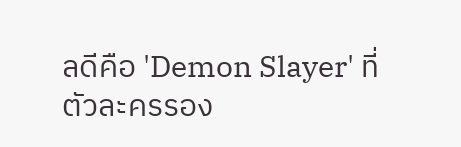ลดีคือ 'Demon Slayer' ที่ตัวละครรอง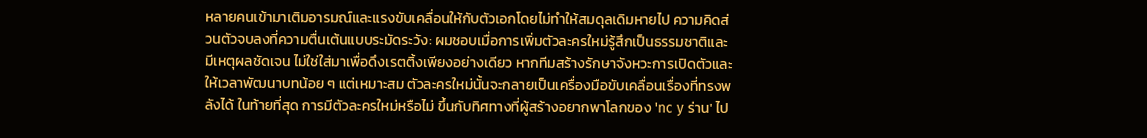หลายคนเข้ามาเติมอารมณ์และแรงขับเคลื่อนให้กับตัวเอกโดยไม่ทำให้สมดุลเดิมหายไป ความคิดส่วนตัวจบลงที่ความตื่นเต้นแบบระมัดระวัง: ผมชอบเมื่อการเพิ่มตัวละครใหม่รู้สึกเป็นธรรมชาติและมีเหตุผลชัดเจน ไม่ใช่ใส่มาเพื่อดึงเรตติ้งเพียงอย่างเดียว หากทีมสร้างรักษาจังหวะการเปิดตัวและให้เวลาพัฒนาบทน้อย ๆ แต่เหมาะสม ตัวละครใหม่นั้นจะกลายเป็นเครื่องมือขับเคลื่อนเรื่องที่ทรงพลังได้ ในท้ายที่สุด การมีตัวละครใหม่หรือไม่ ขึ้นกับทิศทางที่ผู้สร้างอยากพาโลกของ 'nc y ร่าน' ไป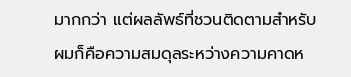มากกว่า แต่ผลลัพธ์ที่ชวนติดตามสำหรับผมก็คือความสมดุลระหว่างความคาดห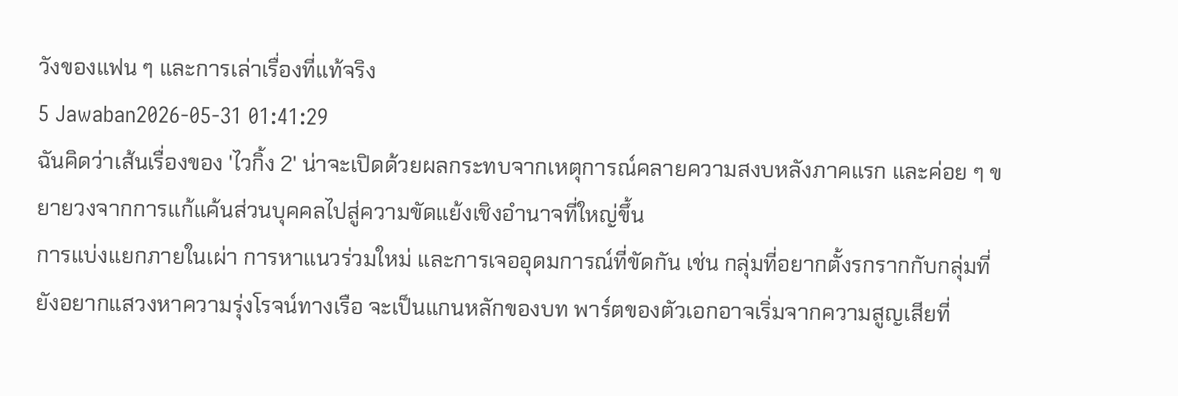วังของแฟน ๆ และการเล่าเรื่องที่แท้จริง
5 Jawaban2026-05-31 01:41:29
ฉันคิดว่าเส้นเรื่องของ 'ไวกิ้ง 2' น่าจะเปิดด้วยผลกระทบจากเหตุการณ์คลายความสงบหลังภาคแรก และค่อย ๆ ขยายวงจากการแก้แค้นส่วนบุคคลไปสู่ความขัดแย้งเชิงอำนาจที่ใหญ่ขึ้น
การแบ่งแยกภายในเผ่า การหาแนวร่วมใหม่ และการเจออุดมการณ์ที่ขัดกัน เช่น กลุ่มที่อยากตั้งรกรากกับกลุ่มที่ยังอยากแสวงหาความรุ่งโรจน์ทางเรือ จะเป็นแกนหลักของบท พาร์ตของตัวเอกอาจเริ่มจากความสูญเสียที่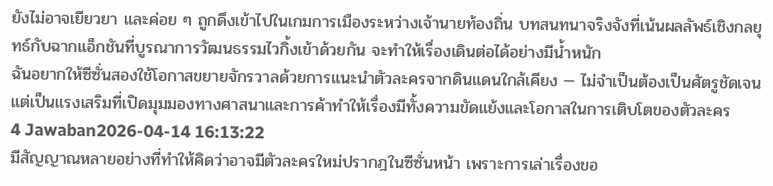ยังไม่อาจเยียวยา และค่อย ๆ ถูกดึงเข้าไปในเกมการเมืองระหว่างเจ้านายท้องถิ่น บทสนทนาจริงจังที่เน้นผลลัพธ์เชิงกลยุทธ์กับฉากแอ็กชันที่บูรณาการวัฒนธรรมไวกิ้งเข้าด้วยกัน จะทำให้เรื่องเดินต่อได้อย่างมีน้ำหนัก
ฉันอยากให้ซีซั่นสองใช้โอกาสขยายจักรวาลด้วยการแนะนำตัวละครจากดินแดนใกล้เคียง — ไม่จำเป็นต้องเป็นศัตรูชัดเจน แต่เป็นแรงเสริมที่เปิดมุมมองทางศาสนาและการค้าทำให้เรื่องมีทั้งความขัดแย้งและโอกาสในการเติบโตของตัวละคร
4 Jawaban2026-04-14 16:13:22
มีสัญญาณหลายอย่างที่ทำให้คิดว่าอาจมีตัวละครใหม่ปรากฎในซีซั่นหน้า เพราะการเล่าเรื่องขอ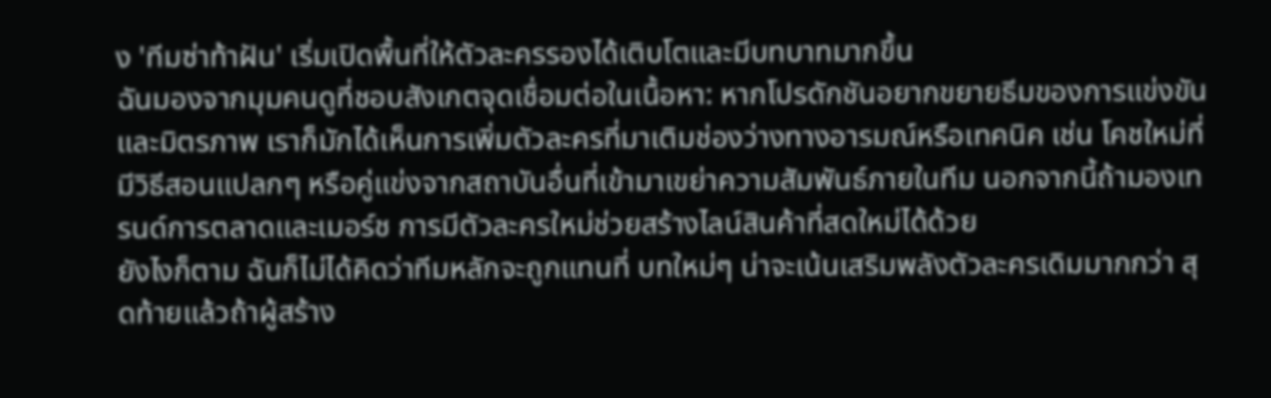ง 'ทีมซ่าท้าฝัน' เริ่มเปิดพื้นที่ให้ตัวละครรองได้เติบโตและมีบทบาทมากขึ้น
ฉันมองจากมุมคนดูที่ชอบสังเกตจุดเชื่อมต่อในเนื้อหา: หากโปรดักชันอยากขยายธีมของการแข่งขันและมิตรภาพ เราก็มักได้เห็นการเพิ่มตัวละครที่มาเติมช่องว่างทางอารมณ์หรือเทคนิค เช่น โคชใหม่ที่มีวิธีสอนแปลกๆ หรือคู่แข่งจากสถาบันอื่นที่เข้ามาเขย่าความสัมพันธ์ภายในทีม นอกจากนี้ถ้ามองเทรนด์การตลาดและเมอร์ช การมีตัวละครใหม่ช่วยสร้างไลน์สินค้าที่สดใหม่ได้ด้วย
ยังไงก็ตาม ฉันก็ไม่ได้คิดว่าทีมหลักจะถูกแทนที่ บทใหม่ๆ น่าจะเน้นเสริมพลังตัวละครเดิมมากกว่า สุดท้ายแล้วถ้าผู้สร้าง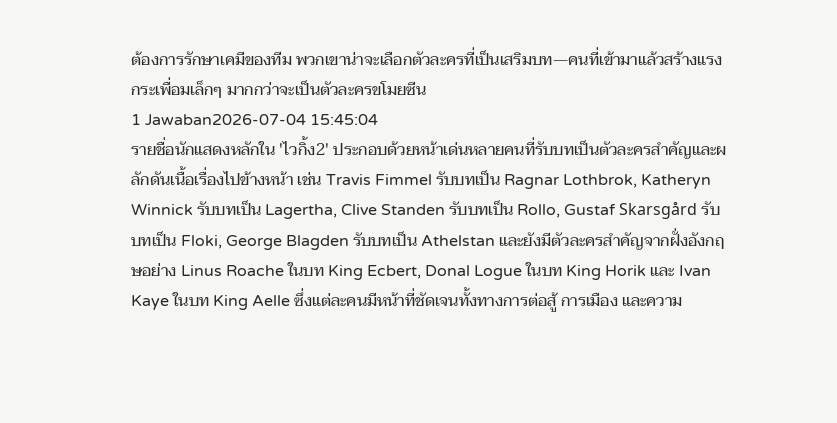ต้องการรักษาเคมีของทีม พวกเขาน่าจะเลือกตัวละครที่เป็นเสริมบท—คนที่เข้ามาแล้วสร้างแรงกระเพื่อมเล็กๆ มากกว่าจะเป็นตัวละครขโมยซีน
1 Jawaban2026-07-04 15:45:04
รายชื่อนักแสดงหลักใน 'ไวกิ้ง2' ประกอบด้วยหน้าเด่นหลายคนที่รับบทเป็นตัวละครสำคัญและผลักดันเนื้อเรื่องไปข้างหน้า เช่น Travis Fimmel รับบทเป็น Ragnar Lothbrok, Katheryn Winnick รับบทเป็น Lagertha, Clive Standen รับบทเป็น Rollo, Gustaf Skarsgård รับบทเป็น Floki, George Blagden รับบทเป็น Athelstan และยังมีตัวละครสำคัญจากฝั่งอังกฤษอย่าง Linus Roache ในบท King Ecbert, Donal Logue ในบท King Horik และ Ivan Kaye ในบท King Aelle ซึ่งแต่ละคนมีหน้าที่ชัดเจนทั้งทางการต่อสู้ การเมือง และความ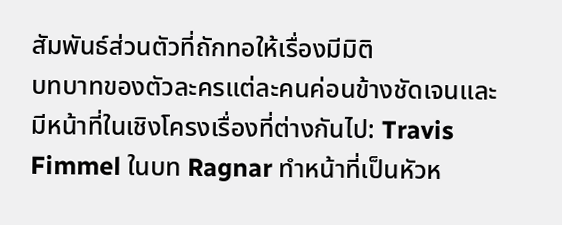สัมพันธ์ส่วนตัวที่ถักทอให้เรื่องมีมิติ
บทบาทของตัวละครแต่ละคนค่อนข้างชัดเจนและมีหน้าที่ในเชิงโครงเรื่องที่ต่างกันไป: Travis Fimmel ในบท Ragnar ทำหน้าที่เป็นหัวห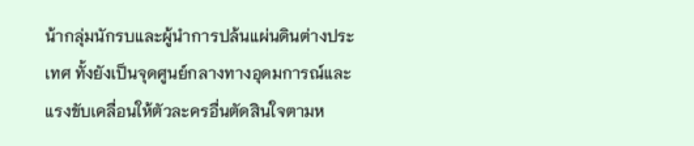น้ากลุ่มนักรบและผู้นำการปล้นแผ่นดินต่างประเทศ ทั้งยังเป็นจุดศูนย์กลางทางอุดมการณ์และแรงขับเคลื่อนให้ตัวละครอื่นตัดสินใจตามห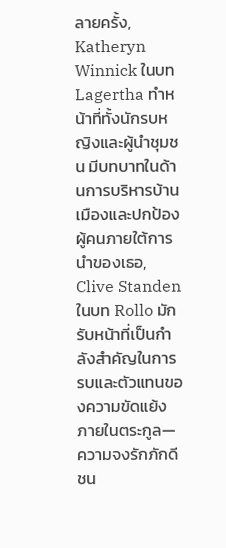ลายครั้ง, Katheryn Winnick ในบท Lagertha ทำหน้าที่ทั้งนักรบหญิงและผู้นำชุมชน มีบทบาทในด้านการบริหารบ้านเมืองและปกป้องผู้คนภายใต้การนำของเธอ, Clive Standen ในบท Rollo มักรับหน้าที่เป็นกำลังสำคัญในการรบและตัวแทนของความขัดแย้งภายในตระกูล—ความจงรักภักดีชน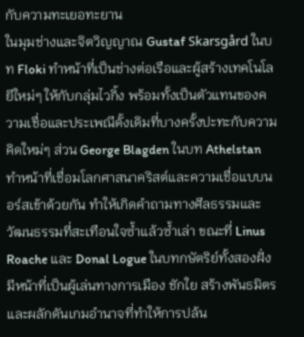กับความทะเยอทะยาน
ในมุมช่างและจิตวิญญาณ Gustaf Skarsgård ในบท Floki ทำหน้าที่เป็นช่างต่อเรือและผู้สร้างเทคโนโลยีใหม่ๆ ให้กับกลุ่มไวกิ้ง พร้อมทั้งเป็นตัวแทนของความเชื่อและประเพณีดั้งเดิมที่บางครั้งปะทะกับความคิดใหม่ๆ ส่วน George Blagden ในบท Athelstan ทำหน้าที่เชื่อมโลกศาสนาคริสต์และความเชื่อแบบนอร์สเข้าด้วยกัน ทำให้เกิดคำถามทางศีลธรรมและวัฒนธรรมที่สะเทือนใจซ้ำแล้วซ้ำเล่า ขณะที่ Linus Roache และ Donal Logue ในบทกษัตริย์ทั้งสองฝั่งมีหน้าที่เป็นผู้เล่นทางการเมือง ชักใย สร้างพันธมิตร และผลักดันเกมอำนาจที่ทำให้การปล้น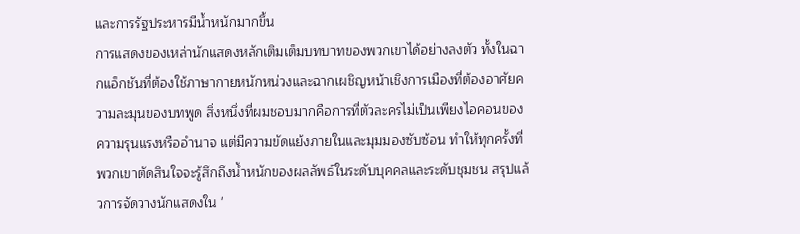และการรัฐประหารมีน้ำหนักมากขึ้น
การแสดงของเหล่านักแสดงหลักเติมเต็มบทบาทของพวกเขาได้อย่างลงตัว ทั้งในฉากแอ็กชันที่ต้องใช้ภาษากายหนักหน่วงและฉากเผชิญหน้าเชิงการเมืองที่ต้องอาศัยความละมุนของบทพูด สิ่งหนึ่งที่ผมชอบมากคือการที่ตัวละครไม่เป็นเพียงไอคอนของความรุนแรงหรืออำนาจ แต่มีความขัดแย้งภายในและมุมมองซับซ้อน ทำให้ทุกครั้งที่พวกเขาตัดสินใจจะรู้สึกถึงน้ำหนักของผลลัพธ์ในระดับบุคคลและระดับชุมชน สรุปแล้วการจัดวางนักแสดงใน '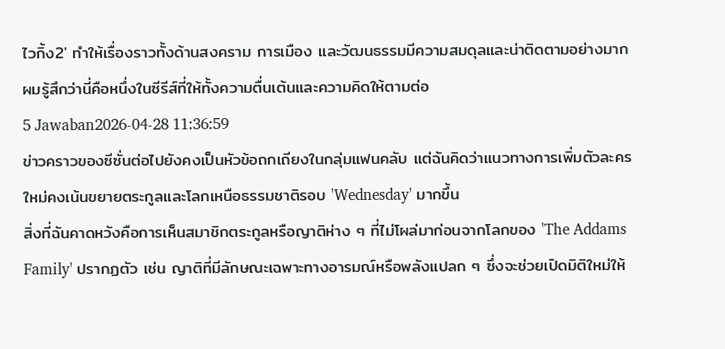ไวกิ้ง2' ทำให้เรื่องราวทั้งด้านสงคราม การเมือง และวัฒนธรรมมีความสมดุลและน่าติดตามอย่างมาก ผมรู้สึกว่านี่คือหนึ่งในซีรีส์ที่ให้ทั้งความตื่นเต้นและความคิดให้ตามต่อ
5 Jawaban2026-04-28 11:36:59
ข่าวคราวของซีซั่นต่อไปยังคงเป็นหัวข้อถกเถียงในกลุ่มแฟนคลับ แต่ฉันคิดว่าแนวทางการเพิ่มตัวละครใหม่คงเน้นขยายตระกูลและโลกเหนือธรรมชาติรอบ 'Wednesday' มากขึ้น
สิ่งที่ฉันคาดหวังคือการเห็นสมาชิกตระกูลหรือญาติห่าง ๆ ที่ไม่โผล่มาก่อนจากโลกของ 'The Addams Family' ปรากฏตัว เช่น ญาติที่มีลักษณะเฉพาะทางอารมณ์หรือพลังแปลก ๆ ซึ่งจะช่วยเปิดมิติใหม่ให้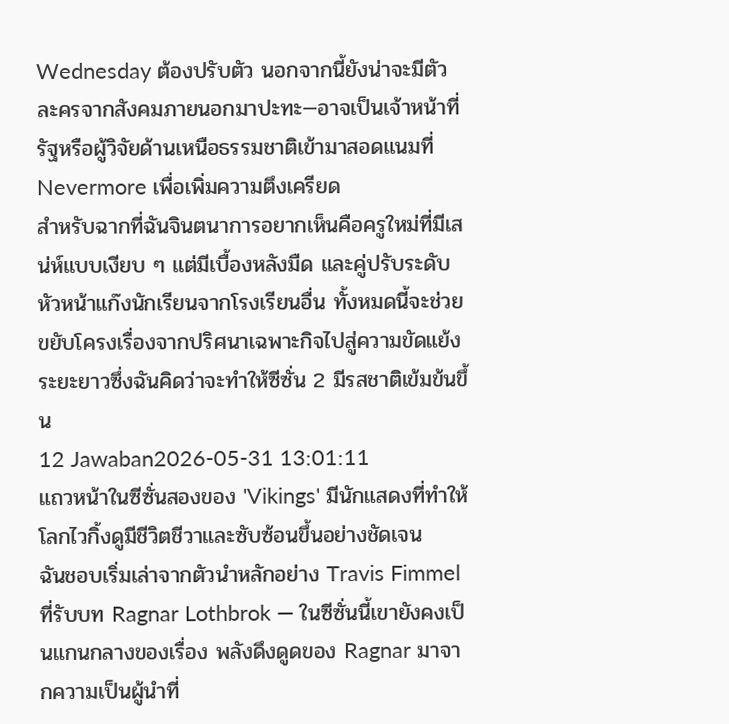Wednesday ต้องปรับตัว นอกจากนี้ยังน่าจะมีตัวละครจากสังคมภายนอกมาปะทะ—อาจเป็นเจ้าหน้าที่รัฐหรือผู้วิจัยด้านเหนือธรรมชาติเข้ามาสอดแนมที่ Nevermore เพื่อเพิ่มความตึงเครียด
สำหรับฉากที่ฉันจินตนาการอยากเห็นคือครูใหม่ที่มีเสน่ห์แบบเงียบ ๆ แต่มีเบื้องหลังมืด และคู่ปรับระดับหัวหน้าแก๊งนักเรียนจากโรงเรียนอื่น ทั้งหมดนี้จะช่วยขยับโครงเรื่องจากปริศนาเฉพาะกิจไปสู่ความขัดแย้งระยะยาวซึ่งฉันคิดว่าจะทำให้ซีซั่น 2 มีรสชาติเข้มข้นขึ้น
12 Jawaban2026-05-31 13:01:11
แถวหน้าในซีซั่นสองของ 'Vikings' มีนักแสดงที่ทำให้โลกไวกิ้งดูมีชีวิตชีวาและซับซ้อนขึ้นอย่างชัดเจน
ฉันชอบเริ่มเล่าจากตัวนำหลักอย่าง Travis Fimmel ที่รับบท Ragnar Lothbrok — ในซีซั่นนี้เขายังคงเป็นแกนกลางของเรื่อง พลังดึงดูดของ Ragnar มาจากความเป็นผู้นำที่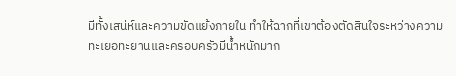มีทั้งเสน่ห์และความขัดแย้งภายใน ทำให้ฉากที่เขาต้องตัดสินใจระหว่างความทะเยอทะยานและครอบครัวมีน้ำหนักมาก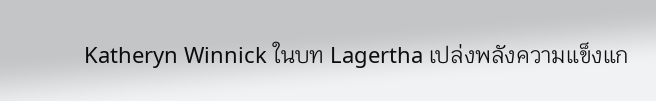Katheryn Winnick ในบท Lagertha เปล่งพลังความแข็งแก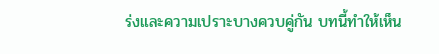ร่งและความเปราะบางควบคู่กัน บทนี้ทำให้เห็น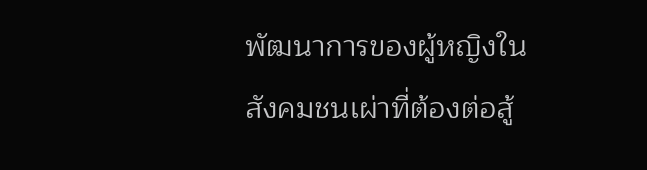พัฒนาการของผู้หญิงในสังคมชนเผ่าที่ต้องต่อสู้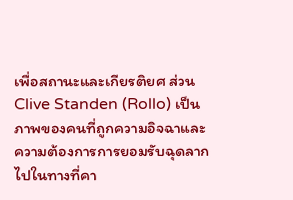เพื่อสถานะและเกียรติยศ ส่วน Clive Standen (Rollo) เป็นภาพของคนที่ถูกความอิจฉาและความต้องการการยอมรับฉุดลากไปในทางที่คา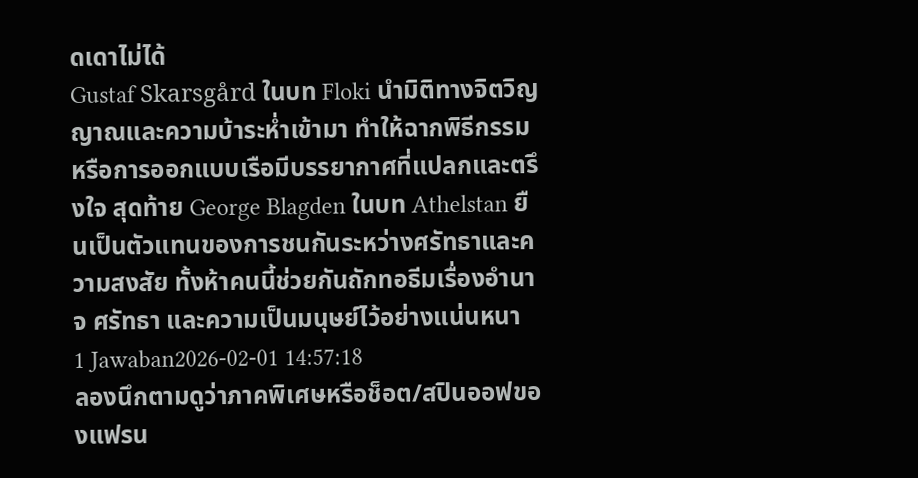ดเดาไม่ได้
Gustaf Skarsgård ในบท Floki นำมิติทางจิตวิญญาณและความบ้าระห่ำเข้ามา ทำให้ฉากพิธีกรรมหรือการออกแบบเรือมีบรรยากาศที่แปลกและตรึงใจ สุดท้าย George Blagden ในบท Athelstan ยืนเป็นตัวแทนของการชนกันระหว่างศรัทธาและความสงสัย ทั้งห้าคนนี้ช่วยกันถักทอธีมเรื่องอำนาจ ศรัทธา และความเป็นมนุษย์ไว้อย่างแน่นหนา
1 Jawaban2026-02-01 14:57:18
ลองนึกตามดูว่าภาคพิเศษหรือช็อต/สปินออฟของแฟรน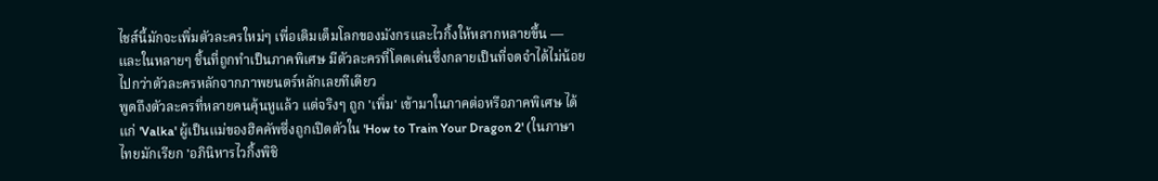ไชส์นี้มักจะเพิ่มตัวละครใหม่ๆ เพื่อเติมเต็มโลกของมังกรและไวกิ้งให้หลากหลายขึ้น — และในหลายๆ ชิ้นที่ถูกทำเป็นภาคพิเศษ มีตัวละครที่โดดเด่นซึ่งกลายเป็นที่จดจำได้ไม่น้อยไปกว่าตัวละครหลักจากภาพยนตร์หลักเลยทีเดียว
พูดถึงตัวละครที่หลายคนคุ้นหูแล้ว แต่จริงๆ ถูก 'เพิ่ม' เข้ามาในภาคต่อหรือภาคพิเศษ ได้แก่ 'Valka' ผู้เป็นแม่ของฮิคคัพซึ่งถูกเปิดตัวใน 'How to Train Your Dragon 2' (ในภาษาไทยมักเรียก 'อภินิหารไวกิ้งพิชิ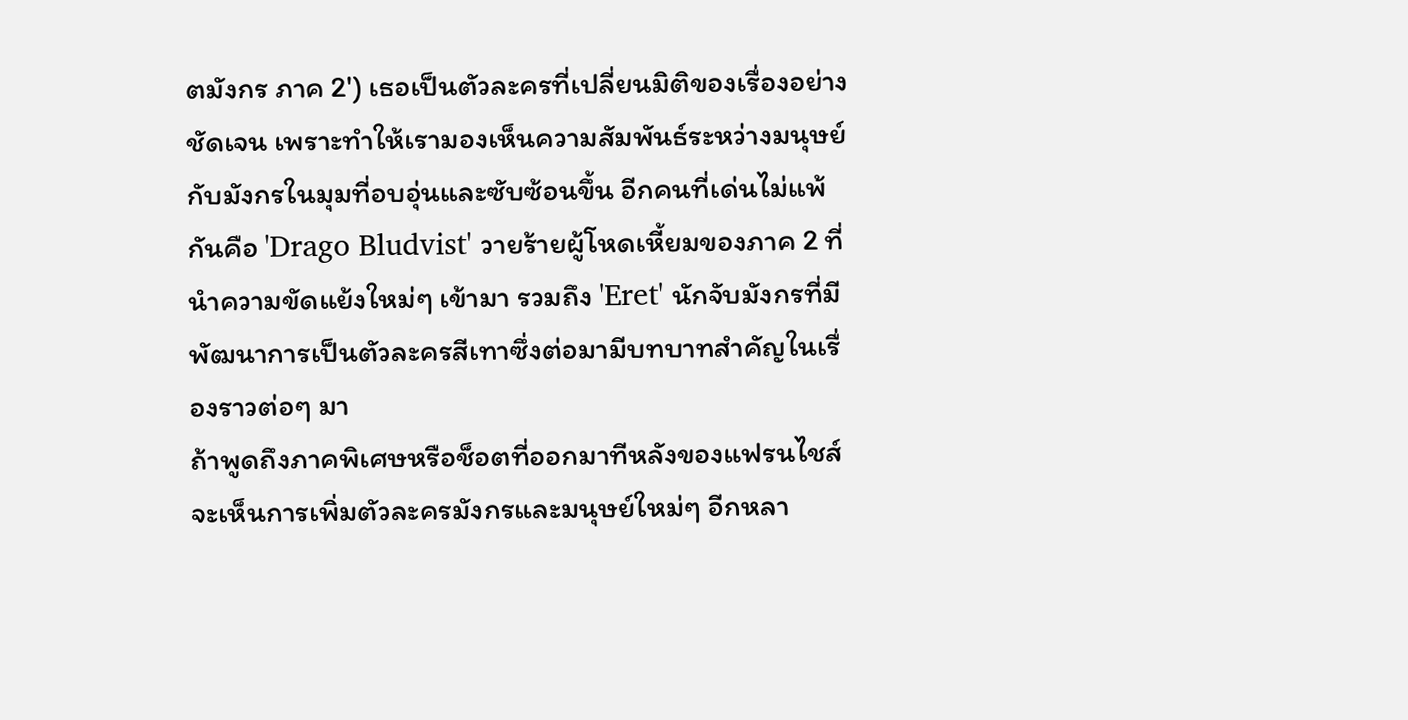ตมังกร ภาค 2') เธอเป็นตัวละครที่เปลี่ยนมิติของเรื่องอย่างชัดเจน เพราะทำให้เรามองเห็นความสัมพันธ์ระหว่างมนุษย์กับมังกรในมุมที่อบอุ่นและซับซ้อนขึ้น อีกคนที่เด่นไม่แพ้กันคือ 'Drago Bludvist' วายร้ายผู้โหดเหี้ยมของภาค 2 ที่นำความขัดแย้งใหม่ๆ เข้ามา รวมถึง 'Eret' นักจับมังกรที่มีพัฒนาการเป็นตัวละครสีเทาซึ่งต่อมามีบทบาทสำคัญในเรื่องราวต่อๆ มา
ถ้าพูดถึงภาคพิเศษหรือช็อตที่ออกมาทีหลังของแฟรนไชส์ จะเห็นการเพิ่มตัวละครมังกรและมนุษย์ใหม่ๆ อีกหลา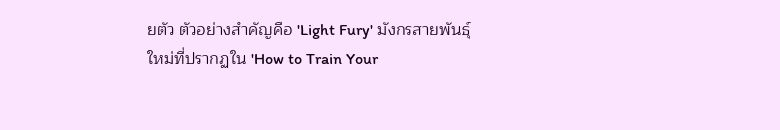ยตัว ตัวอย่างสำคัญคือ 'Light Fury' มังกรสายพันธุ์ใหม่ที่ปรากฏใน 'How to Train Your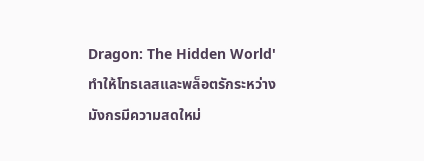Dragon: The Hidden World' ทำให้โทธเลสและพล็อตรักระหว่างมังกรมีความสดใหม่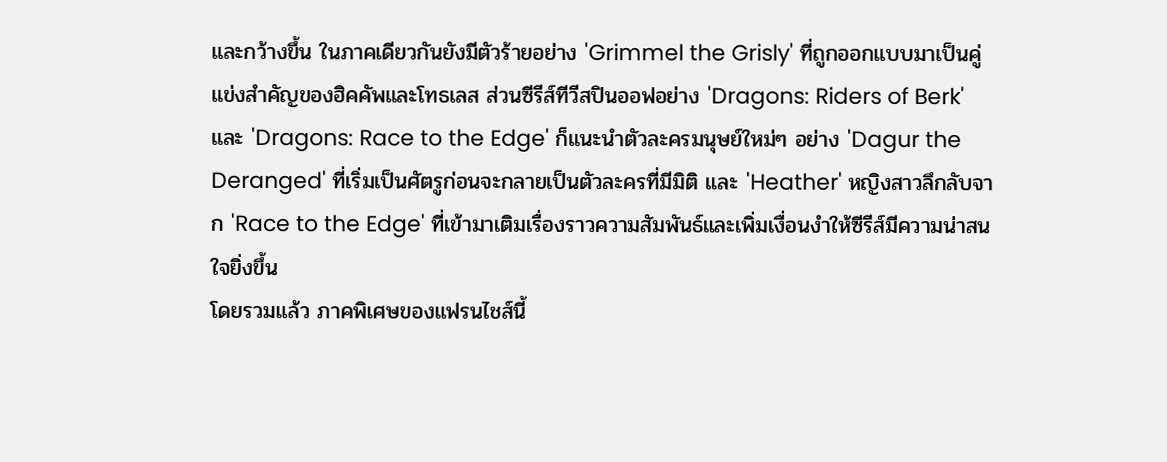และกว้างขึ้น ในภาคเดียวกันยังมีตัวร้ายอย่าง 'Grimmel the Grisly' ที่ถูกออกแบบมาเป็นคู่แข่งสำคัญของฮิคคัพและโทธเลส ส่วนซีรีส์ทีวีสปินออฟอย่าง 'Dragons: Riders of Berk' และ 'Dragons: Race to the Edge' ก็แนะนำตัวละครมนุษย์ใหม่ๆ อย่าง 'Dagur the Deranged' ที่เริ่มเป็นศัตรูก่อนจะกลายเป็นตัวละครที่มีมิติ และ 'Heather' หญิงสาวลึกลับจาก 'Race to the Edge' ที่เข้ามาเติมเรื่องราวความสัมพันธ์และเพิ่มเงื่อนงำให้ซีรีส์มีความน่าสนใจยิ่งขึ้น
โดยรวมแล้ว ภาคพิเศษของแฟรนไชส์นี้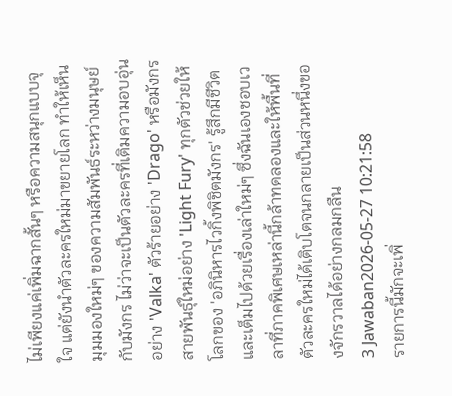ไม่เพียงแค่เพิ่มฉากสั้นๆ หรือความสนุกแบบจุใจ แต่ยังนำตัวละครใหม่มาขยายโลก ทำให้เห็นมุมมองใหม่ๆ ของความสัมพันธ์ระหว่างมนุษย์กับมังกร ไม่ว่าจะเป็นตัวละครที่เติมความอบอุ่นอย่าง 'Valka' ตัวร้ายอย่าง 'Drago' หรือมังกรสายพันธุ์ใหม่อย่าง 'Light Fury' ทุกตัวช่วยให้โลกของ 'อภินิหารไวกิ้งพิชิตมังกร' รู้สึกมีชีวิตและเต็มไปด้วยเรื่องเล่าใหม่ๆ ซึ่งฉันเองชอบเวลาที่ภาคพิเศษเหล่านี้กล้าทดลองและให้พื้นที่ตัวละครใหม่ได้เติบโตจนกลายเป็นส่วนหนึ่งของจักรวาลได้อย่างกลมกลืน
3 Jawaban2026-05-27 10:21:58
รายการนี้มักจะเพิ่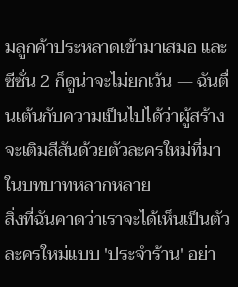มลูกค้าประหลาดเข้ามาเสมอ และซีซั่น 2 ก็ดูน่าจะไม่ยกเว้น — ฉันตื่นเต้นกับความเป็นไปได้ว่าผู้สร้างจะเติมสีสันด้วยตัวละครใหม่ที่มาในบทบาทหลากหลาย
สิ่งที่ฉันคาดว่าเราจะได้เห็นเป็นตัวละครใหม่แบบ 'ประจำร้าน' อย่า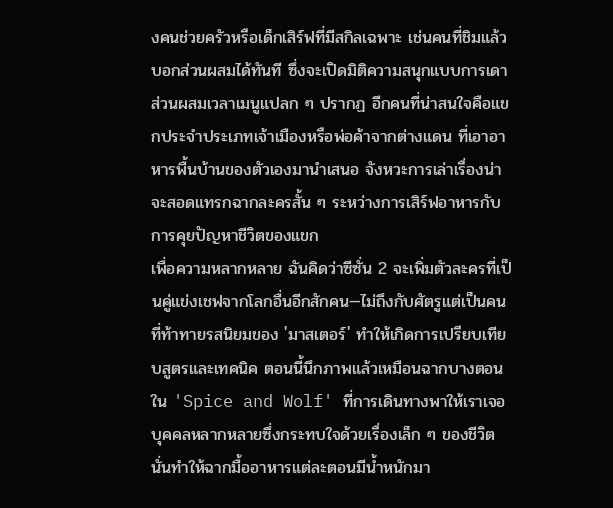งคนช่วยครัวหรือเด็กเสิร์ฟที่มีสกิลเฉพาะ เช่นคนที่ชิมแล้วบอกส่วนผสมได้ทันที ซึ่งจะเปิดมิติความสนุกแบบการเดาส่วนผสมเวลาเมนูแปลก ๆ ปรากฏ อีกคนที่น่าสนใจคือแขกประจำประเภทเจ้าเมืองหรือพ่อค้าจากต่างแดน ที่เอาอาหารพื้นบ้านของตัวเองมานำเสนอ จังหวะการเล่าเรื่องน่าจะสอดแทรกฉากละครสั้น ๆ ระหว่างการเสิร์ฟอาหารกับการคุยปัญหาชีวิตของแขก
เพื่อความหลากหลาย ฉันคิดว่าซีซั่น 2 จะเพิ่มตัวละครที่เป็นคู่แข่งเชฟจากโลกอื่นอีกสักคน—ไม่ถึงกับศัตรูแต่เป็นคนที่ท้าทายรสนิยมของ 'มาสเตอร์' ทำให้เกิดการเปรียบเทียบสูตรและเทคนิค ตอนนี้นึกภาพแล้วเหมือนฉากบางตอนใน 'Spice and Wolf' ที่การเดินทางพาให้เราเจอบุคคลหลากหลายซึ่งกระทบใจด้วยเรื่องเล็ก ๆ ของชีวิต นั่นทำให้ฉากมื้ออาหารแต่ละตอนมีน้ำหนักมา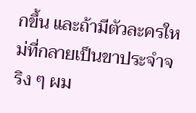กขึ้น และถ้ามีตัวละครใหม่ที่กลายเป็นขาประจำจริง ๆ ผม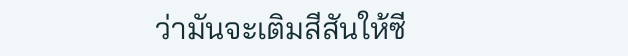ว่ามันจะเติมสีสันให้ซี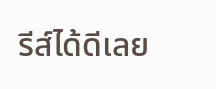รีส์ได้ดีเลย